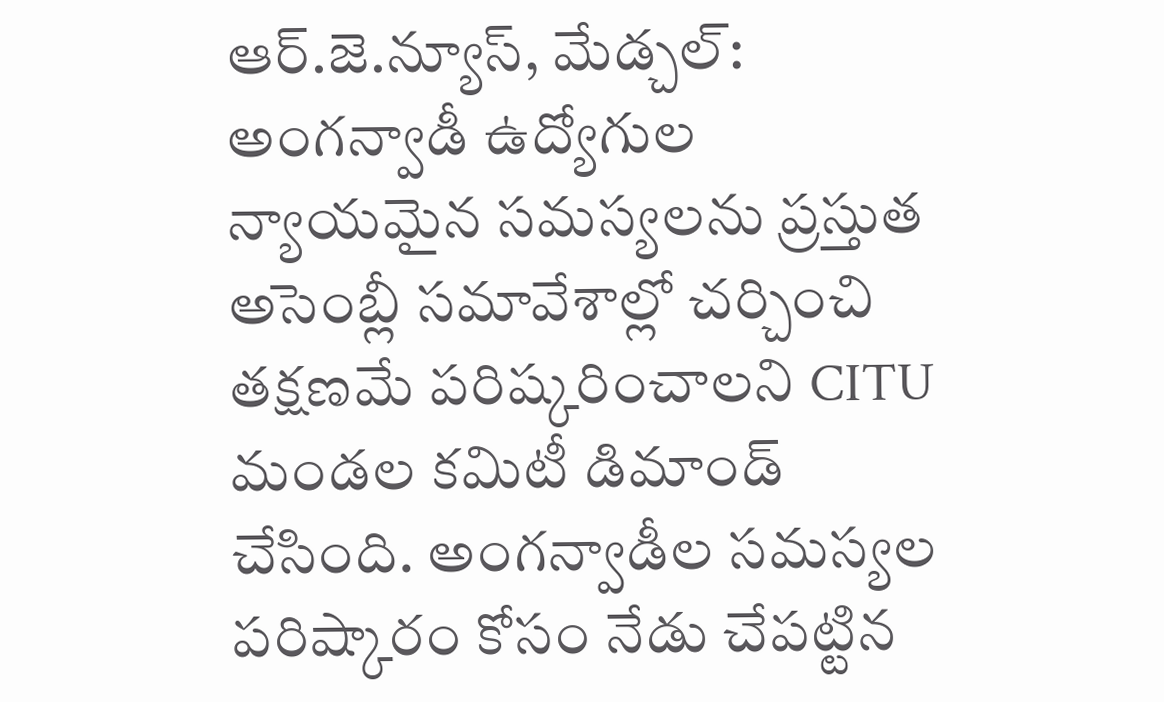ఆర్.జె.న్యూస్, మేడ్చల్: అంగన్వాడీ ఉద్యోగుల న్యాయమైన సమస్యలను ప్రస్తుత అసెంబ్లీ సమావేశాల్లో చర్చించి తక్షణమే పరిష్కరించాలని CITU మండల కమిటీ డిమాండ్ చేసింది. అంగన్వాడీల సమస్యల పరిష్కారం కోసం నేడు చేపట్టిన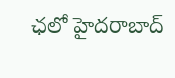ఛలో హైదరాబాద్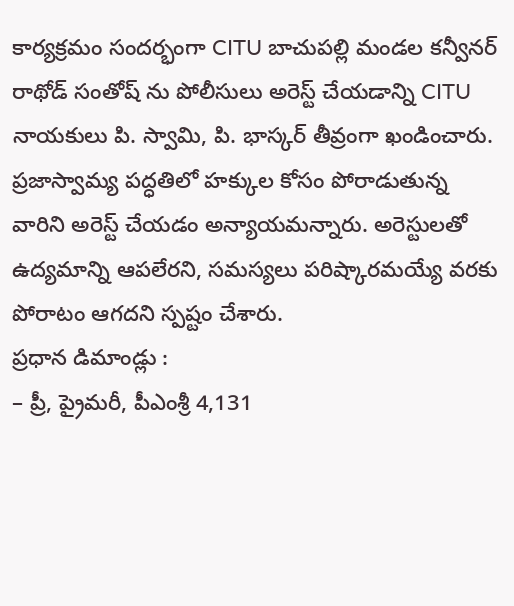కార్యక్రమం సందర్భంగా CITU బాచుపల్లి మండల కన్వీనర్ రాథోడ్ సంతోష్ ను పోలీసులు అరెస్ట్ చేయడాన్ని CITU నాయకులు పి. స్వామి, పి. భాస్కర్ తీవ్రంగా ఖండించారు. ప్రజాస్వామ్య పద్ధతిలో హక్కుల కోసం పోరాడుతున్న వారిని అరెస్ట్ చేయడం అన్యాయమన్నారు. అరెస్టులతో ఉద్యమాన్ని ఆపలేరని, సమస్యలు పరిష్కారమయ్యే వరకు పోరాటం ఆగదని స్పష్టం చేశారు.
ప్రధాన డిమాండ్లు :
– ప్రీ, ప్రైమరీ, పీఎంశ్రీ 4,131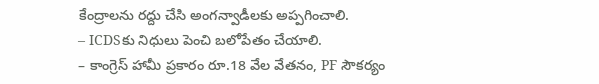కేంద్రాలను రద్దు చేసి అంగన్వాడీలకు అప్పగించాలి.
– ICDSకు నిధులు పెంచి బలోపేతం చేయాలి.
– కాంగ్రెస్ హామీ ప్రకారం రూ.18 వేల వేతనం, PF సౌకర్యం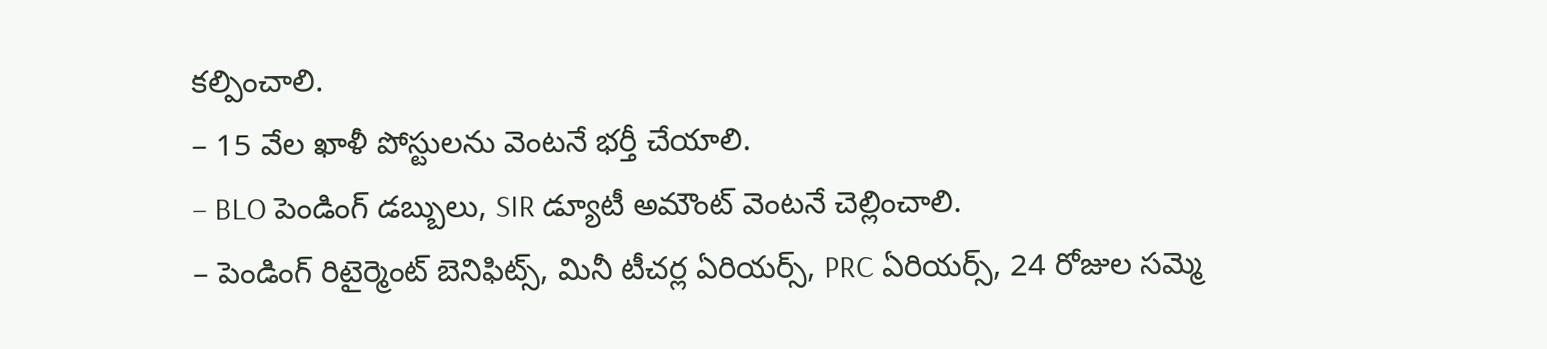కల్పించాలి.
– 15 వేల ఖాళీ పోస్టులను వెంటనే భర్తీ చేయాలి.
– BLO పెండింగ్ డబ్బులు, SIR డ్యూటీ అమౌంట్ వెంటనే చెల్లించాలి.
– పెండింగ్ రిటైర్మెంట్ బెనిఫిట్స్, మినీ టీచర్ల ఏరియర్స్, PRC ఏరియర్స్, 24 రోజుల సమ్మె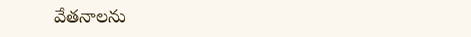వేతనాలను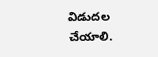విడుదల చేయాలి.